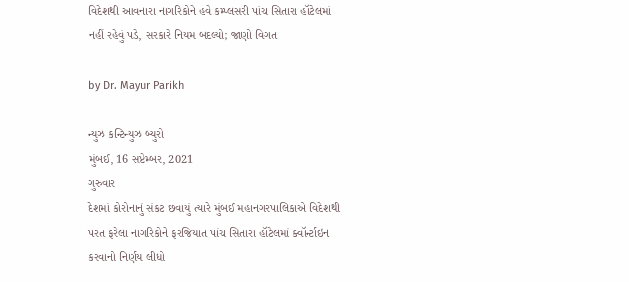વિદેશથી આવનારા નાગરિકોને હવે કમ્પ્લસરી પાંચ સિતારા હૉટેલમાં નહીં રહેવું પડે, સરકારે નિયમ બદલ્યો; જાણો વિગત

by Dr. Mayur Parikh

ન્યુઝ કન્ટિન્યુઝ બ્યુરો
મુંબઈ, 16 સપ્ટેમ્બર, 2021
ગુરુવાર
દેશમાં કોરોનાનું સંકટ છવાયું ત્યારે મુંબઈ મહાનગરપાલિકાએ વિદેશથી પરત ફરેલા નાગરિકોને ફરજિયાત પાંચ સિતારા હૉટેલમાં ક્વૉર્ન્ટાઇન કરવાનો નિર્ણય લીધો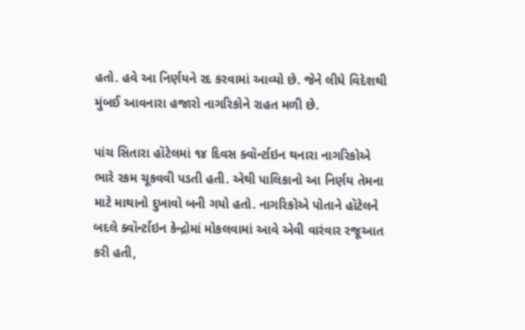હતો. હવે આ નિર્ણયને રદ કરવામાં આવ્યો છે. જેને લીધે વિદેશથી મુંબઈ આવનારા હજારો નાગરિકોને રાહત મળી છે.

પાંચ સિતારા હૉટેલમાં ૧૪ દિવસ ક્વૉર્ન્ટાઇન થનારા નાગરિકોએ ભારે રકમ ચૂકવવી પડતી હતી. એથી પાલિકાનો આ નિર્ણય તેમના માટે માથાનો દુખાવો બની ગયો હતો. નાગરિકોએ પોતાને હૉટેલને બદલે ક્વૉર્ન્ટાઇન કેન્દ્રોમાં મોકલવામાં આવે એવી વારંવાર રજૂઆત કરી હતી,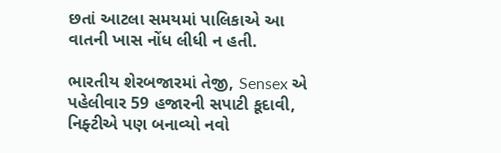છતાં આટલા સમયમાં પાલિકાએ આ વાતની ખાસ નોંધ લીધી ન હતી.

ભારતીય શેરબજારમાં તેજી, Sensex એ પહેલીવાર 59 હજારની સપાટી કૂદાવી, નિફ્ટીએ પણ બનાવ્યો નવો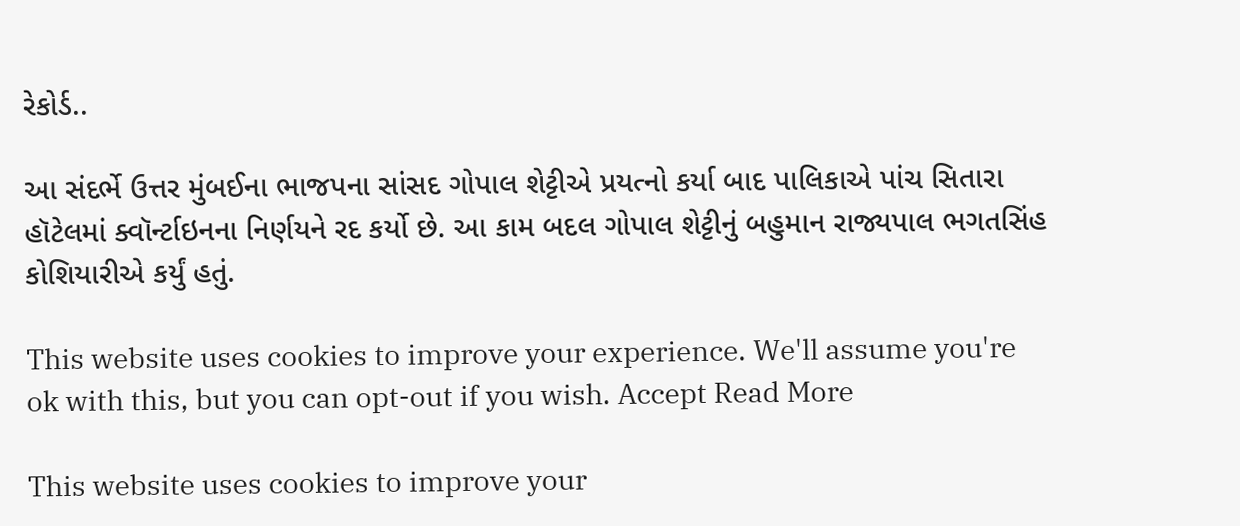રેકોર્ડ..

આ સંદર્ભે ઉત્તર મુંબઈના ભાજપના સાંસદ ગોપાલ શેટ્ટીએ પ્રયત્નો કર્યા બાદ પાલિકાએ પાંચ સિતારા હૉટેલમાં ક્વૉર્ન્ટાઇનના નિર્ણયને રદ કર્યો છે. આ કામ બદલ ગોપાલ શેટ્ટીનું બહુમાન રાજ્યપાલ ભગતસિંહ કોશિયારીએ કર્યું હતું.

This website uses cookies to improve your experience. We'll assume you're ok with this, but you can opt-out if you wish. Accept Read More

This website uses cookies to improve your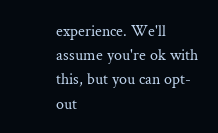experience. We'll assume you're ok with this, but you can opt-out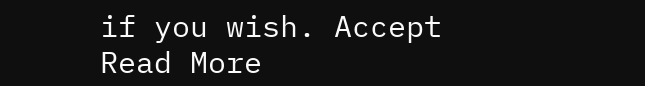if you wish. Accept Read More